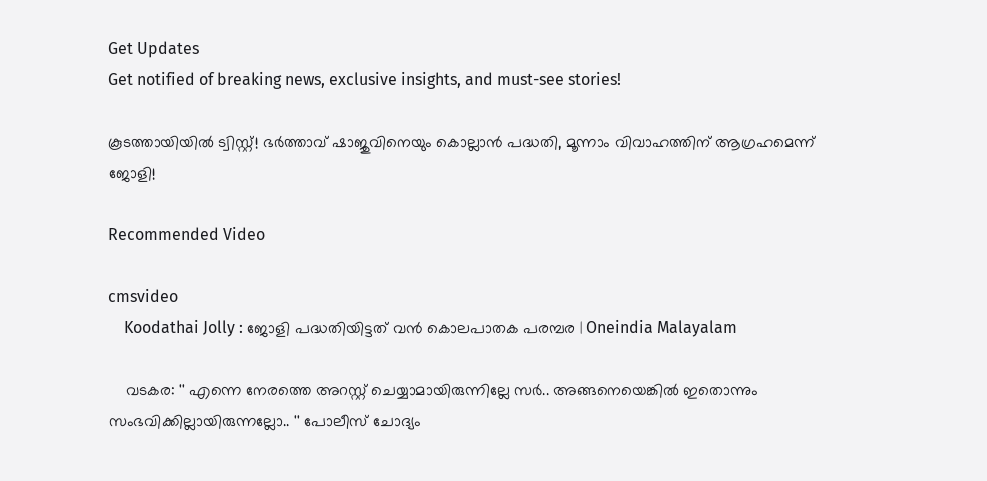Get Updates
Get notified of breaking news, exclusive insights, and must-see stories!

കൂടത്തായിയിൽ ട്വിസ്റ്റ്! ഭർത്താവ് ഷാജുവിനെയും കൊല്ലാൻ പദ്ധതി, മൂന്നാം വിവാഹത്തിന് ആഗ്രഹമെന്ന് ജോളി!

Recommended Video

cmsvideo
    Koodathai Jolly : ജോളി പദ്ധതിയിട്ടത് വന്‍ കൊലപാതക പരമ്പര | Oneindia Malayalam

    വടകര: '' എന്നെ നേരത്തെ അറസ്റ്റ് ചെയ്യാമായിരുന്നില്ലേ സര്‍.. അങ്ങനെയെങ്കില്‍ ഇതൊന്നും സംഭവിക്കില്ലായിരുന്നല്ലോ.. '' പോലീസ് ചോദ്യം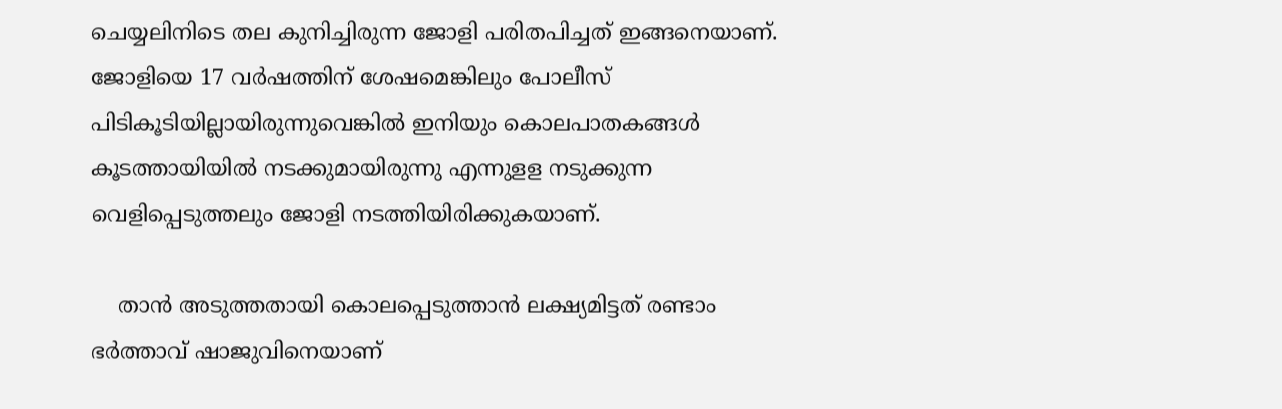ചെയ്യലിനിടെ തല കുനിച്ചിരുന്ന ജോളി പരിതപിച്ചത് ഇങ്ങനെയാണ്. ജോളിയെ 17 വര്‍ഷത്തിന് ശേഷമെങ്കിലും പോലീസ് പിടികൂടിയില്ലായിരുന്നുവെങ്കില്‍ ഇനിയും കൊലപാതകങ്ങള്‍ കൂടത്തായിയില്‍ നടക്കുമായിരുന്നു എന്നുളള നടുക്കുന്ന വെളിപ്പെടുത്തലും ജോളി നടത്തിയിരിക്കുകയാണ്.

    താന്‍ അടുത്തതായി കൊലപ്പെടുത്താന്‍ ലക്ഷ്യമിട്ടത് രണ്ടാം ഭര്‍ത്താവ് ഷാജുവിനെയാണ്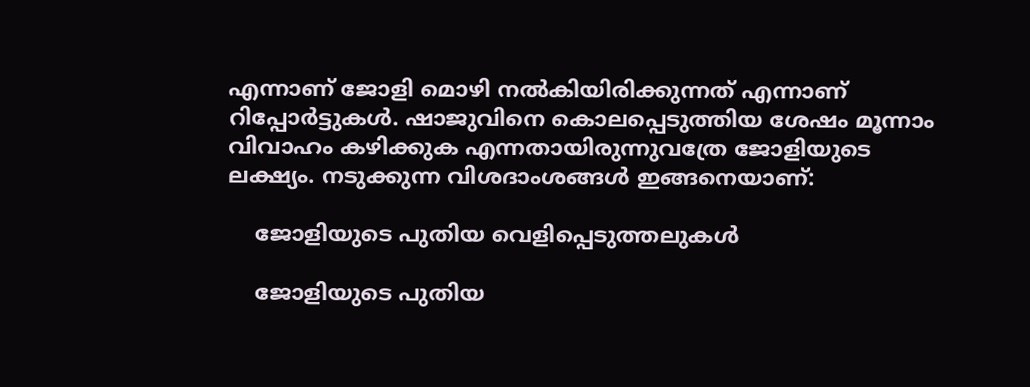എന്നാണ് ജോളി മൊഴി നല്‍കിയിരിക്കുന്നത് എന്നാണ് റിപ്പോര്‍ട്ടുകള്‍. ഷാജുവിനെ കൊലപ്പെടുത്തിയ ശേഷം മൂന്നാം വിവാഹം കഴിക്കുക എന്നതായിരുന്നുവത്രേ ജോളിയുടെ ലക്ഷ്യം. നടുക്കുന്ന വിശദാംശങ്ങള്‍ ഇങ്ങനെയാണ്:

    ജോളിയുടെ പുതിയ വെളിപ്പെടുത്തലുകള്‍

    ജോളിയുടെ പുതിയ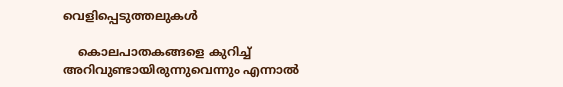വെളിപ്പെടുത്തലുകള്‍

    കൊലപാതകങ്ങളെ കുറിച്ച് അറിവുണ്ടായിരുന്നുവെന്നും എന്നാല്‍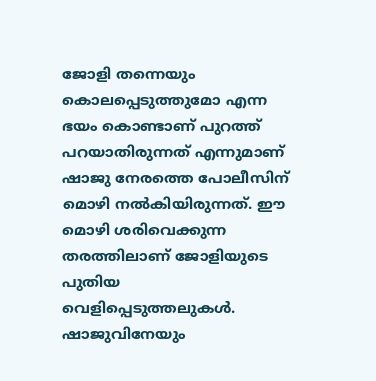ജോളി തന്നെയും കൊലപ്പെടുത്തുമോ എന്ന ഭയം കൊണ്ടാണ് പുറത്ത് പറയാതിരുന്നത് എന്നുമാണ് ഷാജു നേരത്തെ പോലീസിന് മൊഴി നല്‍കിയിരുന്നത്. ഈ മൊഴി ശരിവെക്കുന്ന തരത്തിലാണ് ജോളിയുടെ പുതിയ വെളിപ്പെടുത്തലുകള്‍. ഷാജുവിനേയും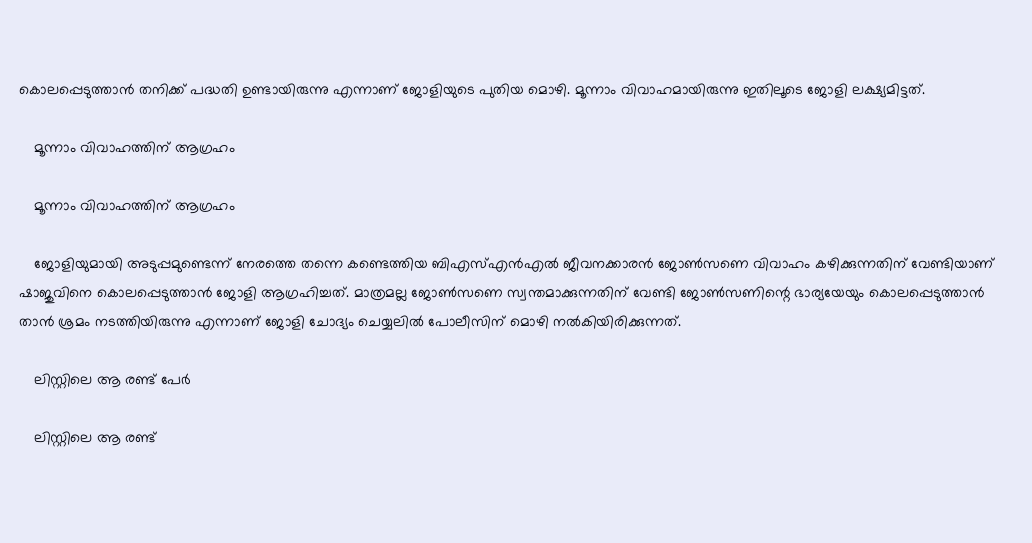കൊലപ്പെടുത്താന്‍ തനിക്ക് പദ്ധതി ഉണ്ടായിരുന്നു എന്നാണ് ജോളിയുടെ പുതിയ മൊഴി. മൂന്നാം വിവാഹമായിരുന്നു ഇതിലൂടെ ജോളി ലക്ഷ്യമിട്ടത്.

    മൂന്നാം വിവാഹത്തിന് ആഗ്രഹം

    മൂന്നാം വിവാഹത്തിന് ആഗ്രഹം

    ജോളിയുമായി അടുപ്പമുണ്ടെന്ന് നേരത്തെ തന്നെ കണ്ടെത്തിയ ബിഎസ്എന്‍എല്‍ ജീവനക്കാരന്‍ ജോണ്‍സണെ വിവാഹം കഴിക്കുന്നതിന് വേണ്ടിയാണ് ഷാജുവിനെ കൊലപ്പെടുത്താന്‍ ജോളി ആഗ്രഹിച്ചത്. മാത്രമല്ല ജോണ്‍സണെ സ്വന്തമാക്കുന്നതിന് വേണ്ടി ജോണ്‍സണിന്റെ ഭാര്യയേയും കൊലപ്പെടുത്താന്‍ താന്‍ ശ്രമം നടത്തിയിരുന്നു എന്നാണ് ജോളി ചോദ്യം ചെയ്യലില്‍ പോലീസിന് മൊഴി നല്‍കിയിരിക്കുന്നത്.

    ലിസ്റ്റിലെ ആ രണ്ട് പേർ

    ലിസ്റ്റിലെ ആ രണ്ട്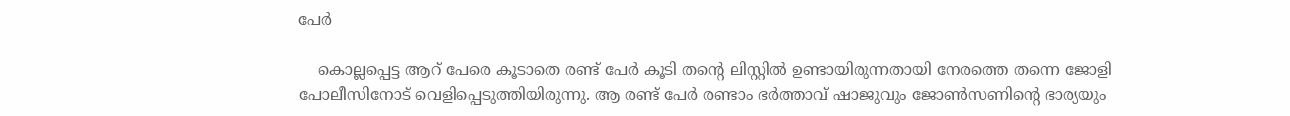പേർ

    കൊല്ലപ്പെട്ട ആറ് പേരെ കൂടാതെ രണ്ട് പേര്‍ കൂടി തന്റെ ലിസ്റ്റില്‍ ഉണ്ടായിരുന്നതായി നേരത്തെ തന്നെ ജോളി പോലീസിനോട് വെളിപ്പെടുത്തിയിരുന്നു. ആ രണ്ട് പേര്‍ രണ്ടാം ഭര്‍ത്താവ് ഷാജുവും ജോണ്‍സണിന്റെ ഭാര്യയും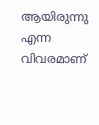ആയിരുന്നു എന്ന വിവരമാണ്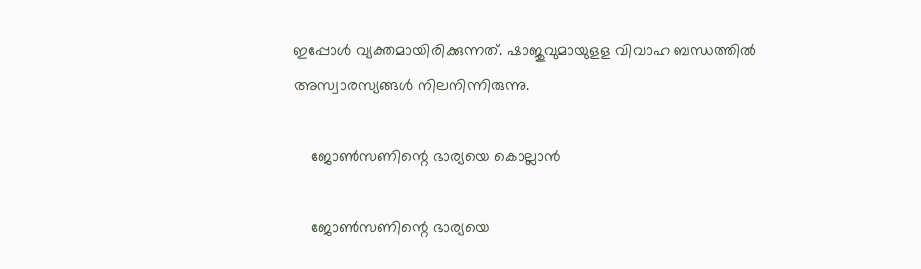ഇപ്പോള്‍ വ്യക്തമായിരിക്കുന്നത്. ഷാജുവുമായുളള വിവാഹ ബന്ധത്തില്‍ അസ്വാരസ്യങ്ങള്‍ നിലനിന്നിരുന്നു.

    ജോൺസണിന്റെ ഭാര്യയെ കൊല്ലാൻ

    ജോൺസണിന്റെ ഭാര്യയെ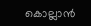കൊല്ലാൻ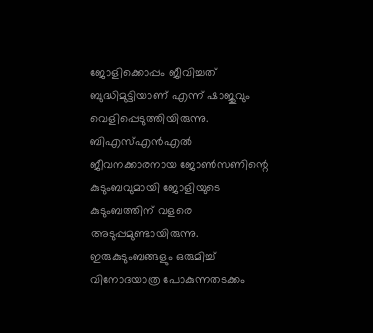ജോളിക്കൊപ്പം ജീവിച്ചത് ബുദ്ധിമുട്ടിയാണ് എന്ന് ഷാജുവും വെളിപ്പെടുത്തിയിരുന്നു. ബിഎസ്എന്‍എല്‍ ജീവനക്കാരനായ ജോണ്‍സണിന്റെ കുടുംബവുമായി ജോളിയുടെ കുടുംബത്തിന് വളരെ അടുപ്പമുണ്ടായിരുന്നു. ഇരുകുടുംബങ്ങളും ഒരുമിച്ച് വിനോദയാത്ര പോകുന്നതടക്കം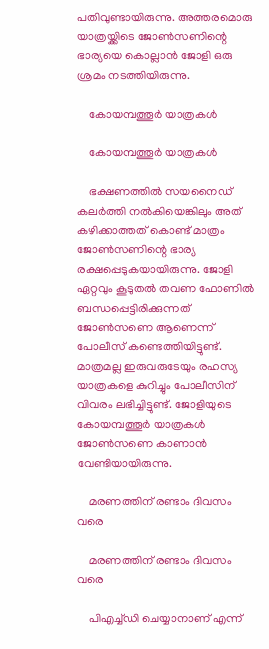പതിവുണ്ടായിരുന്നു. അത്തരമൊരു യാത്രയ്ക്കിടെ ജോണ്‍സണിന്റെ ഭാര്യയെ കൊല്ലാന്‍ ജോളി ഒരു ശ്രമം നടത്തിയിരുന്നു.

    കോയമ്പത്തൂർ യാത്രകൾ

    കോയമ്പത്തൂർ യാത്രകൾ

    ഭക്ഷണത്തില്‍ സയനൈഡ് കലര്‍ത്തി നല്‍കിയെങ്കിലും അത് കഴിക്കാത്തത് കൊണ്ട് മാത്രം ജോണ്‍സണിന്റെ ഭാര്യ രക്ഷപ്പെടുകയായിരുന്നു. ജോളി ഏറ്റവും കൂടുതല്‍ തവണ ഫോണില്‍ ബന്ധപ്പെട്ടിരിക്കുന്നത് ജോണ്‍സണെ ആണെന്ന് പോലീസ് കണ്ടെത്തിയിട്ടുണ്ട്. മാത്രമല്ല ഇരുവരുടേയും രഹസ്യ യാത്രകളെ കുറിച്ചും പോലീസിന് വിവരം ലഭിച്ചിട്ടുണ്ട്. ജോളിയുടെ കോയമ്പത്തൂര്‍ യാത്രകള്‍ ജോണ്‍സണെ കാണാന്‍ വേണ്ടിയായിരുന്നു.

    മരണത്തിന് രണ്ടാം ദിവസം വരെ

    മരണത്തിന് രണ്ടാം ദിവസം വരെ

    പിഎച്ച്ഡി ചെയ്യാനാണ് എന്ന്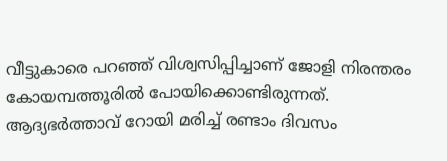വീട്ടുകാരെ പറഞ്ഞ് വിശ്വസിപ്പിച്ചാണ് ജോളി നിരന്തരം കോയമ്പത്തൂരില്‍ പോയിക്കൊണ്ടിരുന്നത്. ആദ്യഭർത്താവ് റോയി മരിച്ച് രണ്ടാം ദിവസം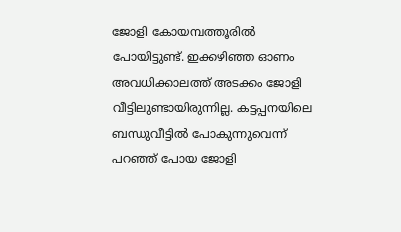ജോളി കോയമ്പത്തൂരിൽ പോയിട്ടുണ്ട്. ഇക്കഴിഞ്ഞ ഓണം അവധിക്കാലത്ത് അടക്കം ജോളി വീട്ടിലുണ്ടായിരുന്നില്ല. കട്ടപ്പനയിലെ ബന്ധുവീട്ടില്‍ പോകുന്നുവെന്ന് പറഞ്ഞ് പോയ ജോളി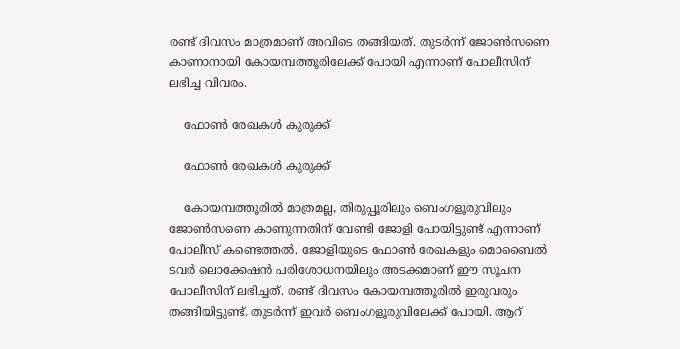രണ്ട് ദിവസം മാത്രമാണ് അവിടെ തങ്ങിയത്. തുടര്‍ന്ന് ജോണ്‍സണെ കാണാനായി കോയമ്പത്തൂരിലേക്ക് പോയി എന്നാണ് പോലീസിന് ലഭിച്ച വിവരം.

    ഫോൺ രേഖകൾ കുരുക്ക്

    ഫോൺ രേഖകൾ കുരുക്ക്

    കോയമ്പത്തൂരില്‍ മാത്രമല്ല, തിരുപ്പൂരിലും ബെംഗളൂരുവിലും ജോണ്‍സണെ കാണുന്നതിന് വേണ്ടി ജോളി പോയിട്ടുണ്ട് എന്നാണ് പോലീസ് കണ്ടെത്തല്‍. ജോളിയുടെ ഫോണ്‍ രേഖകളും മൊബൈല്‍ ടവര്‍ ലൊക്കേഷന്‍ പരിശോധനയിലും അടക്കമാണ് ഈ സൂചന പോലീസിന് ലഭിച്ചത്. രണ്ട് ദിവസം കോയമ്പത്തൂരില്‍ ഇരുവരും തങ്ങിയിട്ടുണ്ട്. തുടര്‍ന്ന് ഇവര്‍ ബെംഗളൂരുവിലേക്ക് പോയി. ആറ്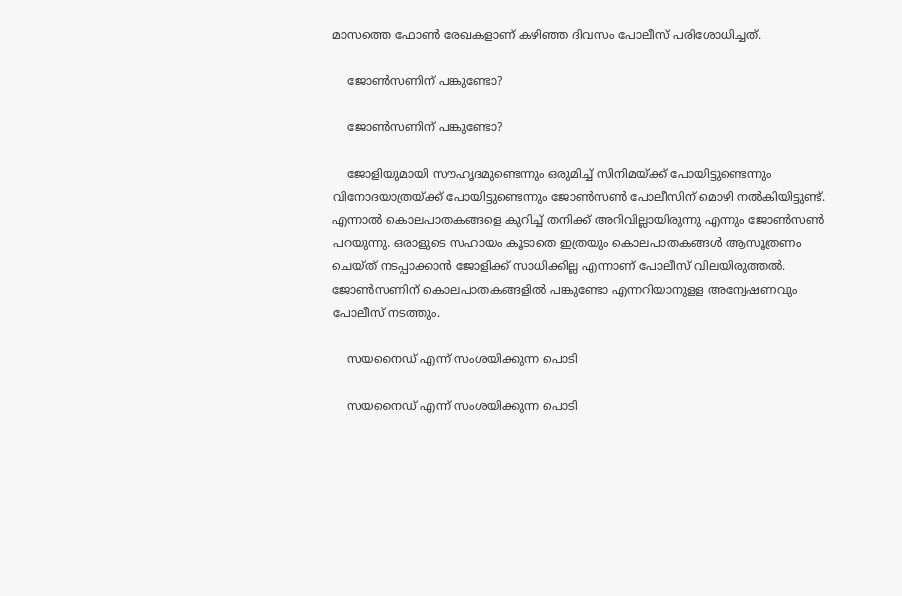മാസത്തെ ഫോണ്‍ രേഖകളാണ് കഴിഞ്ഞ ദിവസം പോലീസ് പരിശോധിച്ചത്.

    ജോൺസണിന് പങ്കുണ്ടോ?

    ജോൺസണിന് പങ്കുണ്ടോ?

    ജോളിയുമായി സൗഹൃദമുണ്ടെന്നും ഒരുമിച്ച് സിനിമയ്ക്ക് പോയിട്ടുണ്ടെന്നും വിനോദയാത്രയ്ക്ക് പോയിട്ടുണ്ടെന്നും ജോണ്‍സണ്‍ പോലീസിന് മൊഴി നല്‍കിയിട്ടുണ്ട്. എന്നാല്‍ കൊലപാതകങ്ങളെ കുറിച്ച് തനിക്ക് അറിവില്ലായിരുന്നു എന്നും ജോണ്‍സണ്‍ പറയുന്നു. ഒരാളുടെ സഹായം കൂടാതെ ഇത്രയും കൊലപാതകങ്ങള്‍ ആസൂത്രണം ചെയ്ത് നടപ്പാക്കാന്‍ ജോളിക്ക് സാധിക്കില്ല എന്നാണ് പോലീസ് വിലയിരുത്തല്‍. ജോണ്‍സണിന് കൊലപാതകങ്ങളില്‍ പങ്കുണ്ടോ എന്നറിയാനുളള അന്വേഷണവും പോലീസ് നടത്തും.

    സയനൈഡ് എന്ന് സംശയിക്കുന്ന പൊടി

    സയനൈഡ് എന്ന് സംശയിക്കുന്ന പൊടി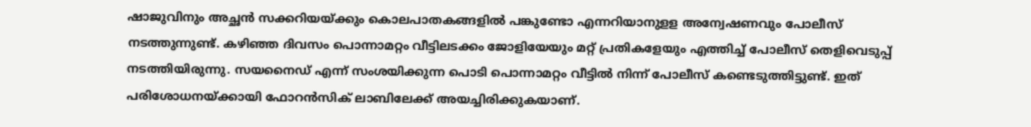ഷാജുവിനും അച്ഛന്‍ സക്കറിയയ്ക്കും കൊലപാതകങ്ങളില്‍ പങ്കുണ്ടോ എന്നറിയാനുളള അന്വേഷണവും പോലീസ് നടത്തുന്നുണ്ട്. കഴിഞ്ഞ ദിവസം പൊന്നാമറ്റം വീട്ടിലടക്കം ജോളിയേയും മറ്റ് പ്രതികളേയും എത്തിച്ച് പോലീസ് തെളിവെടുപ്പ് നടത്തിയിരുന്നു. സയനൈഡ് എന്ന് സംശയിക്കുന്ന പൊടി പൊന്നാമറ്റം വീട്ടില്‍ നിന്ന് പോലീസ് കണ്ടെടുത്തിട്ടുണ്ട്. ഇത് പരിശോധനയ്ക്കായി ഫോറന്‍സിക് ലാബിലേക്ക് അയച്ചിരിക്കുകയാണ്.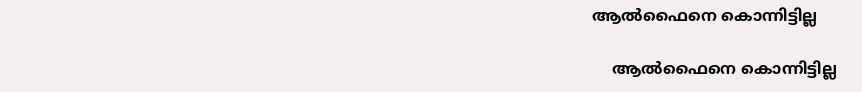ആൽഫൈനെ കൊന്നിട്ടില്ല

    ആൽഫൈനെ കൊന്നിട്ടില്ല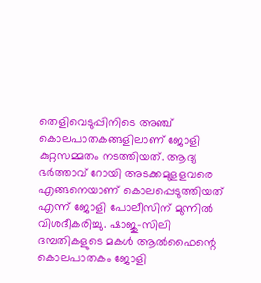തെളിവെടുപ്പിനിടെ അഞ്ച് കൊലപാതകങ്ങളിലാണ് ജോളി കുറ്റസമ്മതം നടത്തിയത്. ആദ്യ ഭര്‍ത്താവ് റോയി അടക്കമുളളവരെ എങ്ങനെയാണ് കൊലപ്പെടുത്തിയത് എന്ന് ജോളി പോലീസിന് മുന്നില്‍ വിശദീകരിച്ചു. ഷാജു-സിലി ദമ്പതികളുടെ മകള്‍ ആല്‍ഫൈന്റെ കൊലപാതകം ജോളി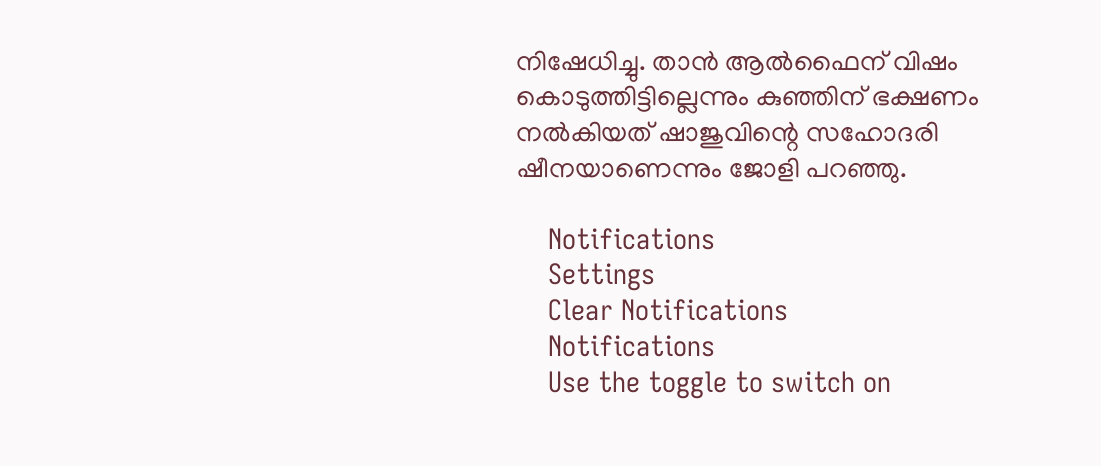നിഷേധിച്ചു. താന്‍ ആല്‍ഫൈന് വിഷം കൊടുത്തിട്ടില്ലെന്നും കുഞ്ഞിന് ഭക്ഷണം നല്‍കിയത് ഷാജുവിന്റെ സഹോദരി ഷീനയാണെന്നും ജോളി പറഞ്ഞു.

    Notifications
    Settings
    Clear Notifications
    Notifications
    Use the toggle to switch on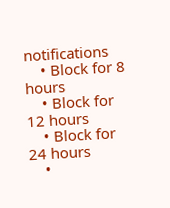notifications
    • Block for 8 hours
    • Block for 12 hours
    • Block for 24 hours
    •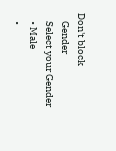Don't block
    Gender
    Select your Gender
    • Male
    •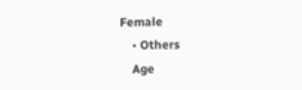Female
    • Others
    Age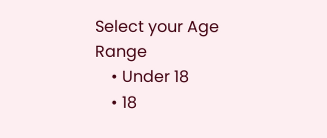Select your Age Range
    • Under 18
    • 18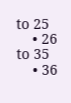to 25
    • 26 to 35
    • 36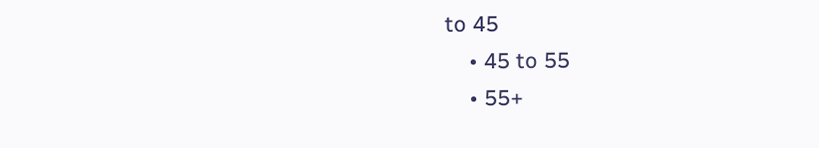to 45
    • 45 to 55
    • 55+